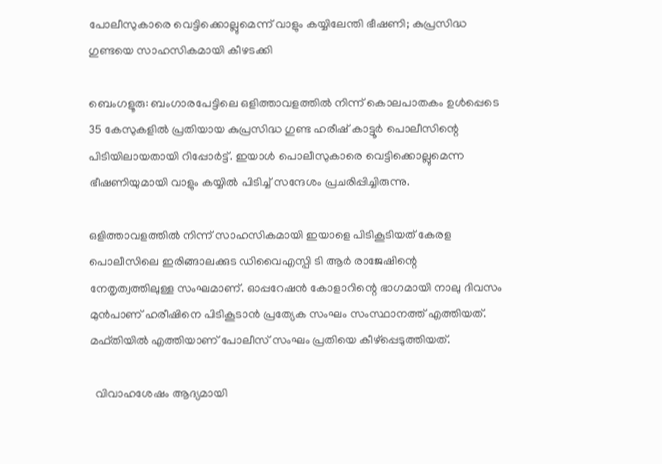പോലീസുകാരെ വെട്ടിക്കൊല്ലുമെന്ന് വാളും കയ്യിലേന്തി ഭീഷണി; കുപ്രസിദ്ധ ഗുണ്ടയെ സാഹസികമായി കീഴടക്കി

ബെംഗളൂരു: ബംഗാരപേട്ടിലെ ഒളിത്താവളത്തില്‍ നിന്ന് കൊലപാതകം ഉള്‍പ്പെടെ 35 കേസുകളില്‍ പ്രതിയായ കുപ്രസിദ്ധ ഗുണ്ട ഹരീഷ് കാട്ടൂര്‍ പൊലീസിന്റെ പിടിയിലായതായി റിപ്പോര്‍ട്ട്. ഇയാൾ പൊലീസുകാരെ വെട്ടിക്കൊല്ലുമെന്ന ഭീഷണിയുമായി വാളും കയ്യില്‍ പിടിച്ച്‌ സന്ദേശം പ്രചരിപ്പിച്ചിരുന്നു.

ഒളിത്താവളത്തില്‍ നിന്ന് സാഹസികമായി ഇയാളെ പിടികൂടിയത് കേരള പൊലീസിലെ ഇരിങ്ങാലക്കുട ഡിവൈഎസ്പി ടി ആര്‍ രാജേഷിന്റെ നേതൃത്വത്തിലുള്ള സംഘമാണ്. ഓപ്പറേഷന്‍ കോളാറിന്റെ ഭാഗമായി നാലു ദിവസം മുന്‍പാണ് ഹരീഷിനെ പിടികൂടാന്‍ പ്രത്യേക സംഘം സംസ്ഥാനത്ത് എത്തിയത്. മഫ്തിയില്‍ എത്തിയാണ് പോലീസ് സംഘം പ്രതിയെ കീഴ്‌പ്പെടുത്തിയത്.

  വിവാഹശേഷം ആദ്യമായി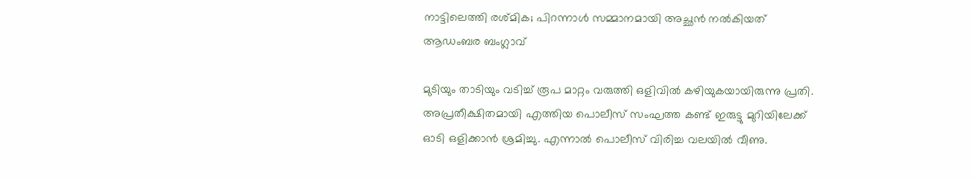നാട്ടിലെത്തി രശ്മിക; പിറന്നാൾ സമ്മാനമായി അച്ഛൻ നൽകിയത് ആഡംബര ബംഗ്ലാവ്

മുടിയും താടിയും വടിച്ച്‌ രൂപ മാറ്റം വരുത്തി ഒളിവില്‍ കഴിയുകയായിരുന്നു പ്രതി. അപ്രതീക്ഷിതമായി എത്തിയ പൊലീസ് സംഘത്ത കണ്ട് ഇരുട്ടു മുറിയിലേക്ക് ഓടി ഒളിക്കാന്‍ ശ്രമിച്ചു. എന്നാല്‍ പൊലീസ് വിരിച്ച വലയില്‍ വീണു.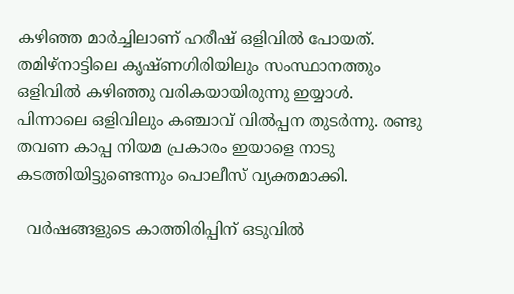കഴിഞ്ഞ മാര്‍ച്ചിലാണ് ഹരീഷ് ഒളിവില്‍ പോയത്. തമിഴ്നാട്ടിലെ കൃഷ്ണഗിരിയിലും സംസ്ഥാനത്തും ഒളിവില്‍ കഴിഞ്ഞു വരികയായിരുന്നു ഇയ്യാള്‍. പിന്നാലെ ഒളിവിലും കഞ്ചാവ് വില്‍പ്പന തുടര്‍ന്നു. രണ്ടു തവണ കാപ്പ നിയമ പ്രകാരം ഇയാളെ നാടു കടത്തിയിട്ടുണ്ടെന്നും പൊലീസ് വ്യക്തമാക്കി.

  വർഷങ്ങളുടെ കാത്തിരിപ്പിന് ഒടുവിൽ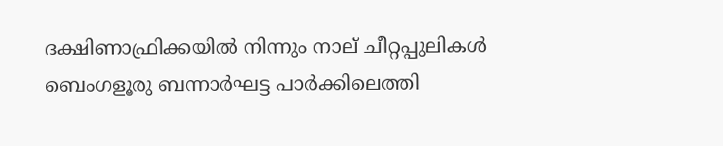ദക്ഷിണാഫ്രിക്കയിൽ നിന്നും നാല് ചീറ്റപ്പുലികൾ ബെംഗളൂരു ബന്നാർഘട്ട പാർക്കിലെത്തി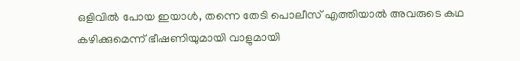ഒളിവിൽ പോയ ഇയാൾ, തന്നെ തേടി പൊലീസ് എത്തിയാല്‍ അവരുടെ കഥ കഴിക്കുമെന്ന് ഭീഷണിയുമായി വാളുമായി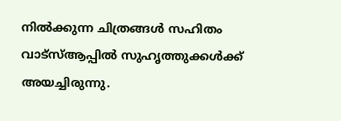നില്‍ക്കുന്ന ചിത്രങ്ങള്‍ സഹിതം വാട്സ്ആപ്പില്‍ സുഹൃത്തുക്കള്‍ക്ക് അയച്ചിരുന്നു.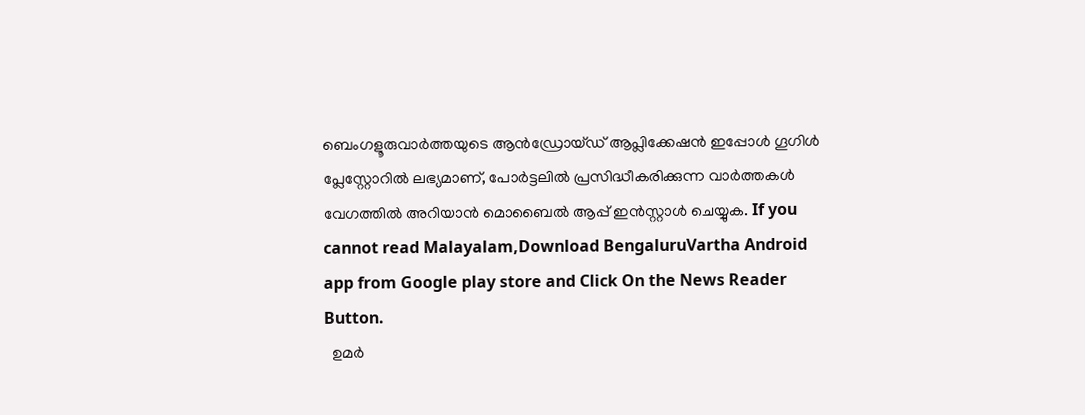ബെംഗളൂരുവാർത്തയുടെ ആൻഡ്രോയ്ഡ് ആപ്ലിക്കേഷൻ ഇപ്പോൾ ഗൂഗിൾ പ്ലേസ്റ്റോറിൽ ലഭ്യമാണ്, പോർട്ടലിൽ പ്രസിദ്ധീകരിക്കുന്ന വാർത്തകൾ വേഗത്തിൽ അറിയാൻ മൊബൈൽ ആപ്പ് ഇൻസ്റ്റാൾ ചെയ്യുക. If you cannot read Malayalam,Download BengaluruVartha Android app from Google play store and Click On the News Reader Button.
  ഉമർ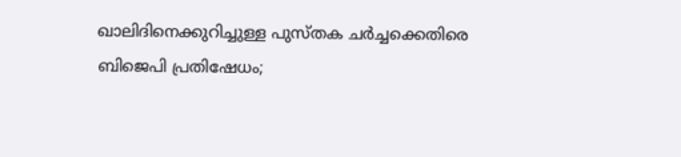ഖാലിദിനെക്കുറിച്ചുള്ള പുസ്തക ചർച്ചക്കെതിരെ ബിജെപി പ്രതിഷേധം;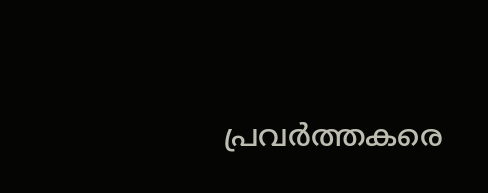പ്രവർത്തകരെ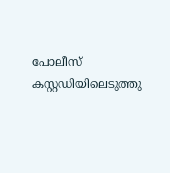പോലീസ് കസ്റ്റഡിയിലെടുത്തു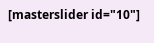[masterslider id="10"]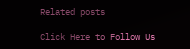Related posts

Click Here to Follow Us